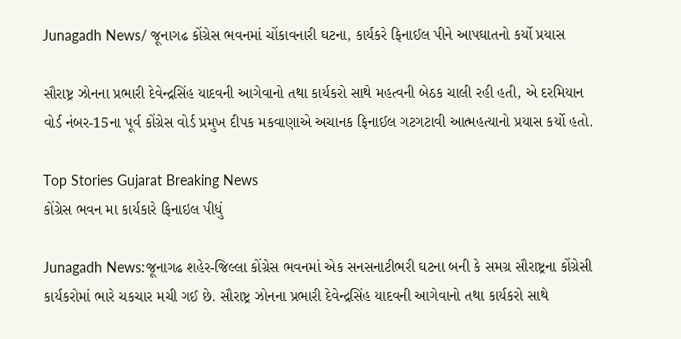Junagadh News/ જૂનાગઢ કોંગ્રેસ ભવનમાં ચોંકાવનારી ઘટના, કાર્યકરે ફિનાઈલ પીને આપઘાતનો કર્યો પ્રયાસ

સૌરાષ્ટ્ર ઝોનના પ્રભારી દેવેન્દ્રસિંહ યાદવની આગેવાનો તથા કાર્યકરો સાથે મહત્વની બેઠક ચાલી રહી હતી, એ દરમિયાન વોર્ડ નંબર-15ના પૂર્વ કોંગ્રેસ વોર્ડ પ્રમુખ દીપક મકવાણાએ અચાનક ફિનાઈલ ગટગટાવી આત્મહત્યાનો પ્રયાસ કર્યો હતો.

Top Stories Gujarat Breaking News
કોંગ્રેસ ભવન મા કાર્યકારે ફિનાઇલ પીધું

Junagadh News:જૂનાગઢ શહેર-જિલ્લા કોંગ્રેસ ભવનમાં એક સનસનાટીભરી ઘટના બની કે સમગ્ર સૌરાષ્ટ્રના કોંગ્રેસી કાર્યકરોમાં ભારે ચકચાર મચી ગઈ છે. સૌરાષ્ટ્ર ઝોનના પ્રભારી દેવેન્દ્રસિંહ યાદવની આગેવાનો તથા કાર્યકરો સાથે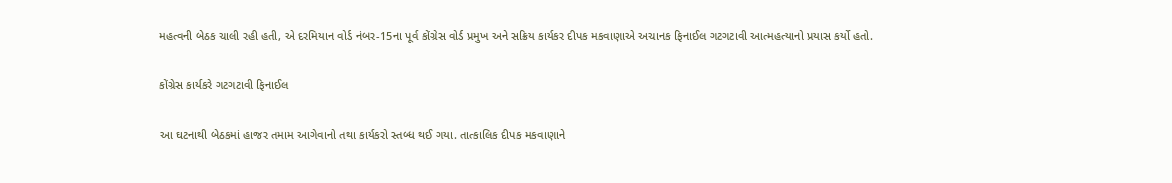મહત્વની બેઠક ચાલી રહી હતી, એ દરમિયાન વોર્ડ નંબર-15ના પૂર્વ કોંગ્રેસ વોર્ડ પ્રમુખ અને સક્રિય કાર્યકર દીપક મકવાણાએ અચાનક ફિનાઈલ ગટગટાવી આત્મહત્યાનો પ્રયાસ કર્યો હતો.

કોંગ્રેસ કાર્યકરે ગટગટાવી ફિનાઈલ

આ ઘટનાથી બેઠકમાં હાજર તમામ આગેવાનો તથા કાર્યકરો સ્તબ્ધ થઈ ગયા. તાત્કાલિક દીપક મકવાણાને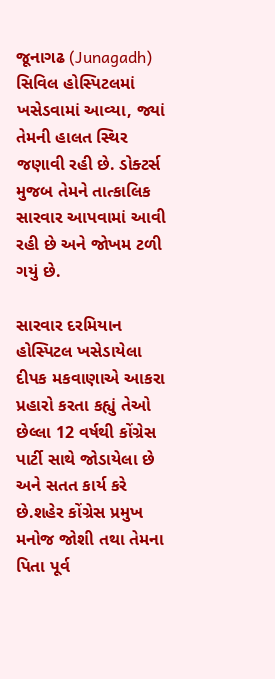જૂનાગઢ (Junagadh) સિવિલ હોસ્પિટલમાં ખસેડવામાં આવ્યા, જ્યાં તેમની હાલત સ્થિર જણાવી રહી છે. ડોક્ટર્સ મુજબ તેમને તાત્કાલિક સારવાર આપવામાં આવી રહી છે અને જોખમ ટળી ગયું છે.

સારવાર દરમિયાન હોસ્પિટલ ખસેડાયેલા દીપક મકવાણાએ આકરા પ્રહારો કરતા કહ્યું તેઓ છેલ્લા 12 વર્ષથી કોંગ્રેસ પાર્ટી સાથે જોડાયેલા છે અને સતત કાર્ય કરે છે.શહેર કોંગ્રેસ પ્રમુખ મનોજ જોશી તથા તેમના પિતા પૂર્વ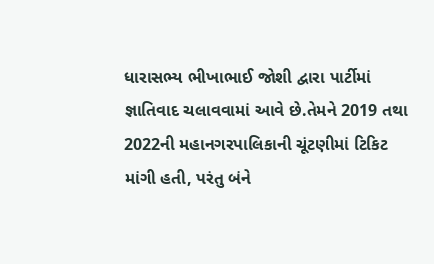ધારાસભ્ય ભીખાભાઈ જોશી દ્વારા પાર્ટીમાં જ્ઞાતિવાદ ચલાવવામાં આવે છે.તેમને 2019 તથા 2022ની મહાનગરપાલિકાની ચૂંટણીમાં ટિકિટ માંગી હતી, પરંતુ બંને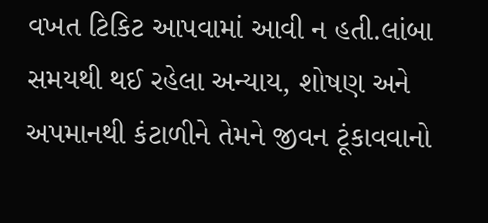વખત ટિકિટ આપવામાં આવી ન હતી.લાંબા સમયથી થઈ રહેલા અન્યાય, શોષણ અને અપમાનથી કંટાળીને તેમને જીવન ટૂંકાવવાનો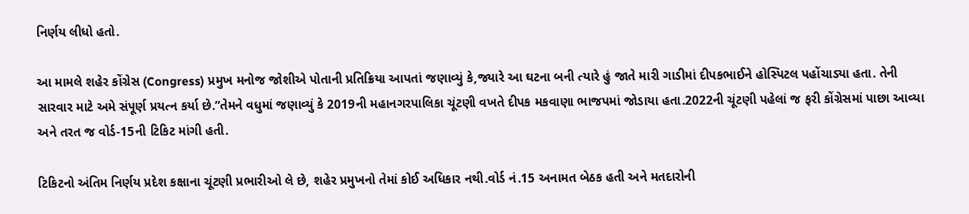નિર્ણય લીધો હતો.

આ મામલે શહેર કોંગ્રેસ (Congress) પ્રમુખ મનોજ જોશીએ પોતાની પ્રતિક્રિયા આપતાં જણાવ્યું કે,જ્યારે આ ઘટના બની ત્યારે હું જાતે મારી ગાડીમાં દીપકભાઈને હોસ્પિટલ પહોંચાડ્યા હતા. તેની સારવાર માટે અમે સંપૂર્ણ પ્રયત્ન કર્યા છે.”તેમને વધુમાં જણાવ્યું કે 2019ની મહાનગરપાલિકા ચૂંટણી વખતે દીપક મકવાણા ભાજપમાં જોડાયા હતા.2022ની ચૂંટણી પહેલાં જ ફરી કોંગ્રેસમાં પાછા આવ્યા અને તરત જ વોર્ડ-15ની ટિકિટ માંગી હતી.

ટિકિટનો અંતિમ નિર્ણય પ્રદેશ કક્ષાના ચૂંટણી પ્રભારીઓ લે છે, શહેર પ્રમુખનો તેમાં કોઈ અધિકાર નથી.વોર્ડ નં.15 અનામત બેઠક હતી અને મતદારોની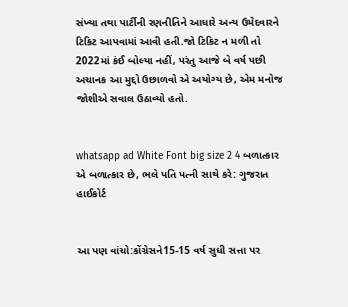સંખ્યા તથા પાર્ટીની રણનીતિને આધારે અન્ય ઉમેદવારને ટિકિટ આપવામાં આવી હતી.જો ટિકિટ ન મળી તો 2022માં કંઈ બોલ્યા નહીં, પરંતુ આજે બે વર્ષ પછી અચાનક આ મુદ્દો ઉછાળવો એ અયોગ્ય છે, એમ મનોજ જોશીએ સવાલ ઉઠાવ્યો હતો.


whatsapp ad White Font big size 2 4 બળાત્કાર એ બળાત્કાર છે, ભલે પતિ પત્ની સાથે કરે: ગુજરાત હાઈકોર્ટ


આ પણ વાંચો:કોંગ્રેસને15-15 વર્ષ સુધી સત્તા પર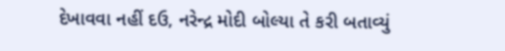દેખાવવા નહીં દઉ, નરેન્દ્ર મોદી બોલ્યા તે કરી બતાવ્યું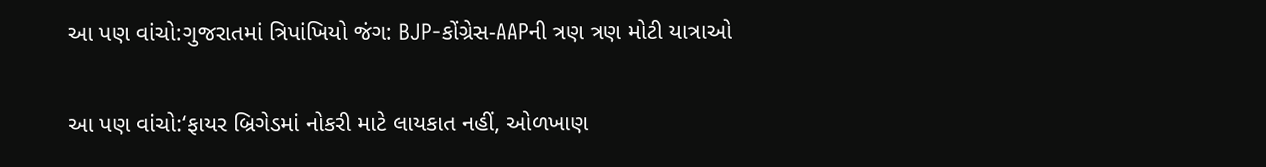આ પણ વાંચો:ગુજરાતમાં ત્રિપાંખિયો જંગ: BJP-કોંગ્રેસ-AAPની ત્રણ ત્રણ મોટી યાત્રાઓ

આ પણ વાંચો:‘ફાયર બ્રિગેડમાં નોકરી માટે લાયકાત નહીં, ઓળખાણ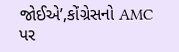જોઈએ’,કોંગ્રેસનો AMC પર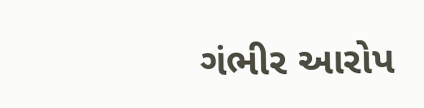ગંભીર આરોપ